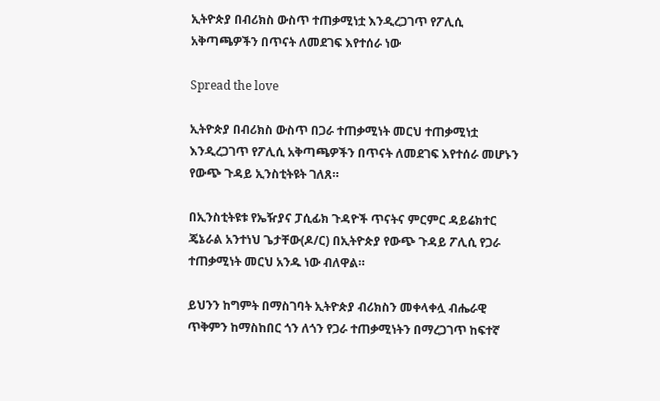ኢትዮጵያ በብሪክስ ውስጥ ተጠቃሚነቷ እንዲረጋገጥ የፖሊሲ አቅጣጫዎችን በጥናት ለመደገፍ እየተሰራ ነው

Spread the love

ኢትዮጵያ በብሪክስ ውስጥ በጋራ ተጠቃሚነት መርህ ተጠቃሚነቷ እንዲረጋገጥ የፖሊሲ አቅጣጫዎችን በጥናት ለመደገፍ እየተሰራ መሆኑን የውጭ ጉዳይ ኢንስቲትዩት ገለጸ።

በኢንስቲትዩቱ የኤዥያና ፓሲፊክ ጉዳዮች ጥናትና ምርምር ዳይሬክተር ጄኔራል አንተነህ ጌታቸው(ዶ/ር) በኢትዮጵያ የውጭ ጉዳይ ፖሊሲ የጋራ ተጠቃሚነት መርህ አንዱ ነው ብለዋል።

ይህንን ከግምት በማስገባት ኢትዮጵያ ብሪክስን መቀላቀሏ ብሔራዊ ጥቅምን ከማስከበር ጎን ለጎን የጋራ ተጠቃሚነትን በማረጋገጥ ከፍተኛ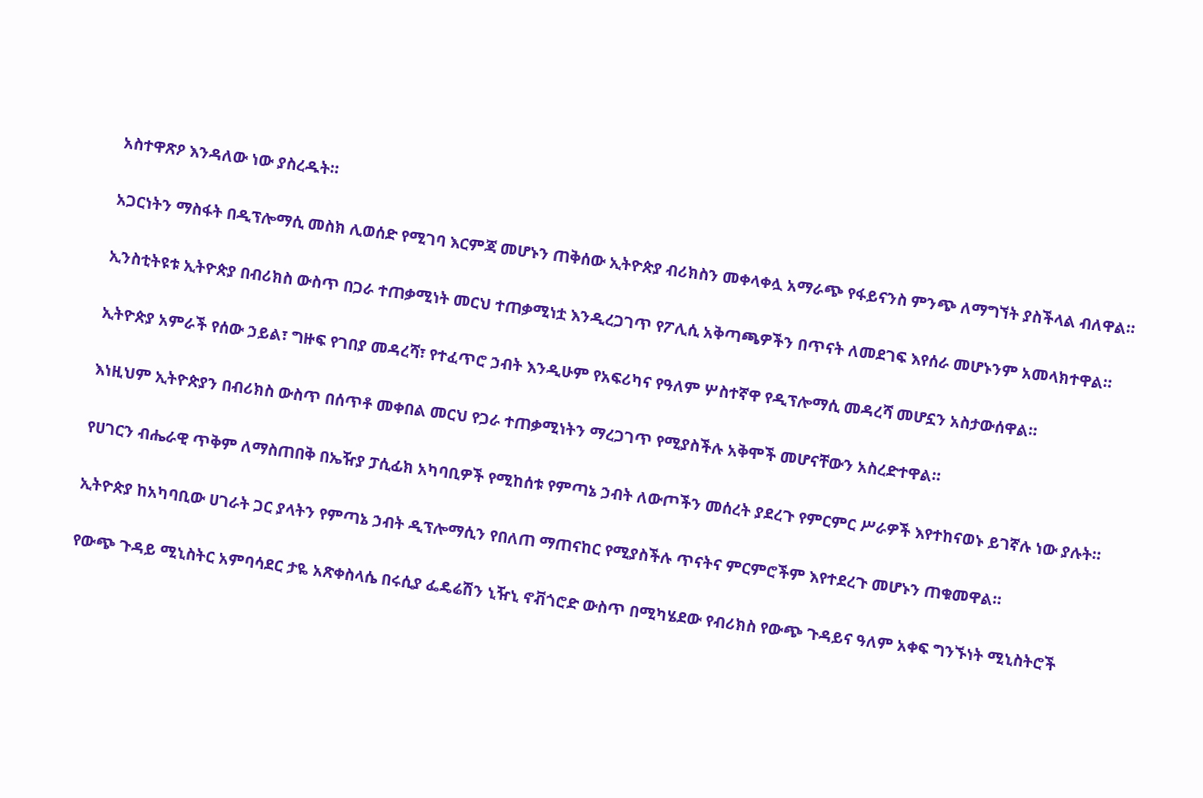አስተዋጽዖ እንዳለው ነው ያስረዱት።

አጋርነትን ማስፋት በዲፕሎማሲ መስክ ሊወሰድ የሚገባ እርምጃ መሆኑን ጠቅሰው ኢትዮጵያ ብሪክስን መቀላቀሏ አማራጭ የፋይናንስ ምንጭ ለማግኘት ያስችላል ብለዋል።

ኢንስቲትዩቱ ኢትዮጵያ በብሪክስ ውስጥ በጋራ ተጠቃሚነት መርህ ተጠቃሚነቷ እንዲረጋገጥ የፖሊሲ አቅጣጫዎችን በጥናት ለመደገፍ እየሰራ መሆኑንም አመላክተዋል።

ኢትዮጵያ አምራች የሰው ኃይል፣ ግዙፍ የገበያ መዳረሻ፣ የተፈጥሮ ኃብት እንዲሁም የአፍሪካና የዓለም ሦስተኛዋ የዲፕሎማሲ መዳረሻ መሆኗን አስታውሰዋል።

እነዚህም ኢትዮጵያን በብሪክስ ውስጥ በሰጥቶ መቀበል መርህ የጋራ ተጠቃሚነትን ማረጋገጥ የሚያስችሉ አቅሞች መሆናቸውን አስረድተዋል።

የሀገርን ብሔራዊ ጥቅም ለማስጠበቅ በኤዥያ ፓሲፊክ አካባቢዎች የሚከሰቱ የምጣኔ ኃብት ለውጦችን መሰረት ያደረጉ የምርምር ሥራዎች እየተከናወኑ ይገኛሉ ነው ያሉት።

ኢትዮጵያ ከአካባቢው ሀገራት ጋር ያላትን የምጣኔ ኃብት ዲፕሎማሲን የበለጠ ማጠናከር የሚያስችሉ ጥናትና ምርምሮችም እየተደረጉ መሆኑን ጠቁመዋል።

የውጭ ጉዳይ ሚኒስትር አምባሳደር ታዬ አጽቀስላሴ በሩሲያ ፌዴሬሽን ኒዥኒ ኖቭጎሮድ ውስጥ በሚካሄደው የብሪክስ የውጭ ጉዳይና ዓለም አቀፍ ግንኙነት ሚኒስትሮች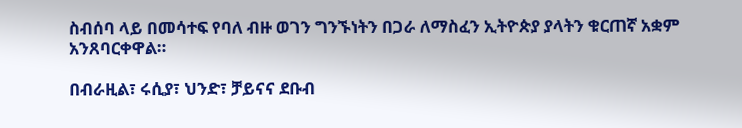ስብሰባ ላይ በመሳተፍ የባለ ብዙ ወገን ግንኙነትን በጋራ ለማስፈን ኢትዮጵያ ያላትን ቁርጠኛ አቋም አንጸባርቀዋል።

በብራዚል፣ ሩሲያ፣ ህንድ፣ ቻይናና ደቡብ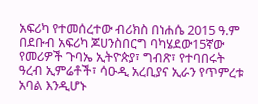አፍሪካ የተመሰረተው ብሪክስ በነሐሴ 2015 ዓ.ም በደቡብ አፍሪካ ጆሀንስበርግ ባካሄደው15ኛው የመሪዎች ጉባኤ ኢትዮጵያ፣ ግብጽ፣ የተባበሩት ዓረብ ኢምሬቶች፣ ሳዑዲ አረቢያና ኢራን የጥምረቱ አባል እንዲሆኑ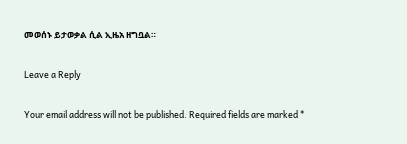መወሰኑ ይታወቃል ሲል ኢዜአ ዘግቧል።

Leave a Reply

Your email address will not be published. Required fields are marked *